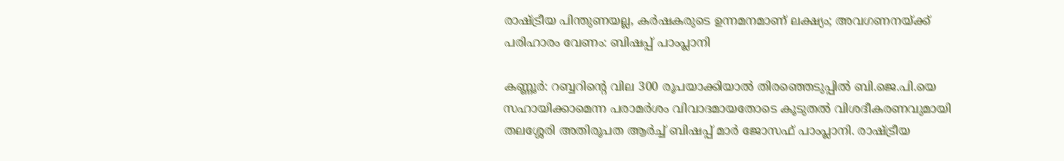രാഷ്ട്രീയ പിന്തുണയല്ല, കർഷകരുടെ ഉന്നമനമാണ് ലക്ഷ്യം; അവഗണനയ്ക്ക് പരിഹാരം വേണം: ബിഷപ്പ് പാംപ്ലാനി

കണ്ണൂര്‍: റബ്ബറിന്റെ വില 300 രൂപയാക്കിയാല്‍ തിരഞ്ഞെടുപ്പില്‍ ബി.ജെ.പി.യെ സഹായിക്കാമെന്ന പരാമര്‍ശം വിവാദമായതോടെ കൂടുതല്‍ വിശദീകരണവുമായി തലശ്ശേരി അതിരൂപത ആര്‍ച്ച് ബിഷപ്പ് മാര്‍ ജോസഫ് പാംപ്ലാനി. രാഷ്ട്രീയ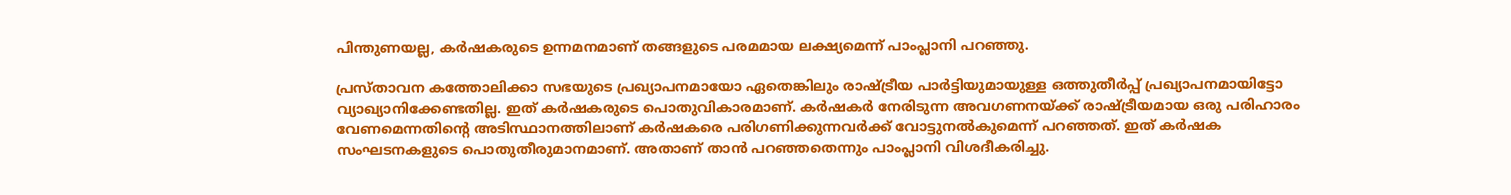പിന്തുണയല്ല, കര്‍ഷകരുടെ ഉന്നമനമാണ് തങ്ങളുടെ പരമമായ ലക്ഷ്യമെന്ന് പാംപ്ലാനി പറഞ്ഞു.

പ്രസ്താവന കത്തോലിക്കാ സഭയുടെ പ്രഖ്യാപനമായോ ഏതെങ്കിലും രാഷ്ട്രീയ പാര്‍ട്ടിയുമായുള്ള ഒത്തുതീര്‍പ്പ് പ്രഖ്യാപനമായിട്ടോ വ്യാഖ്യാനിക്കേണ്ടതില്ല. ഇത് കര്‍ഷകരുടെ പൊതുവികാരമാണ്. കര്‍ഷകര്‍ നേരിടുന്ന അവഗണനയ്ക്ക് രാഷ്ട്രീയമായ ഒരു പരിഹാരം വേണമെന്നതിന്റെ അടിസ്ഥാനത്തിലാണ് കര്‍ഷകരെ പരിഗണിക്കുന്നവര്‍ക്ക് വോട്ടുനല്‍കുമെന്ന് പറഞ്ഞത്. ഇത് കര്‍ഷക സംഘടനകളുടെ പൊതുതീരുമാനമാണ്. അതാണ് താന്‍ പറഞ്ഞതെന്നും പാംപ്ലാനി വിശദീകരിച്ചു.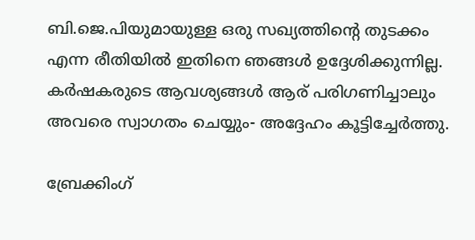ബി.ജെ.പിയുമായുള്ള ഒരു സഖ്യത്തിന്റെ തുടക്കം എന്ന രീതിയില്‍ ഇതിനെ ഞങ്ങള്‍ ഉദ്ദേശിക്കുന്നില്ല. കര്‍ഷകരുടെ ആവശ്യങ്ങള്‍ ആര് പരിഗണിച്ചാലും അവരെ സ്വാഗതം ചെയ്യും- അദ്ദേഹം കൂട്ടിച്ചേര്‍ത്തു.

ബ്രേക്കിംഗ്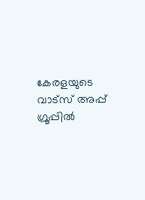കേരളയുടെ വാട്സ് അപ്പ് ഗ്രൂപ്പിൽ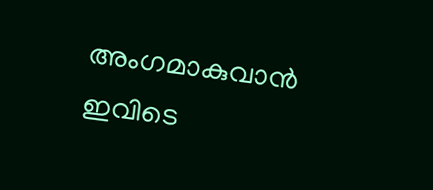അംഗമാകുവാൻ ഇവിടെ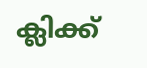ക്ലിക്ക്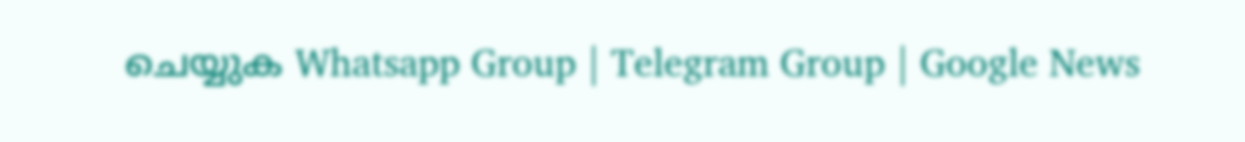ചെയ്യുക Whatsapp Group | Telegram Group | Google News